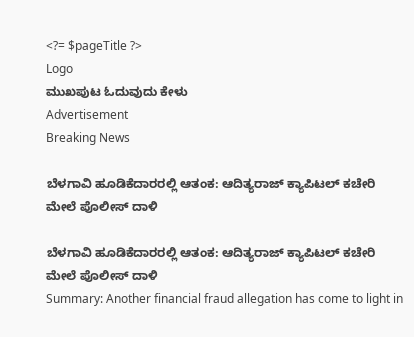<?= $pageTitle ?>
Logo
ಮುಖಪುಟ ಓದುವುದು ಕೇಳು
Advertisement
Breaking News

ಬೆಳಗಾವಿ ಹೂಡಿಕೆದಾರರಲ್ಲಿ ಆತಂಕ: ಆದಿತ್ಯರಾಜ್ ಕ್ಯಾಪಿಟಲ್ ಕಚೇರಿ ಮೇಲೆ ಪೊಲೀಸ್ ದಾಳಿ

ಬೆಳಗಾವಿ ಹೂಡಿಕೆದಾರರಲ್ಲಿ ಆತಂಕ: ಆದಿತ್ಯರಾಜ್ ಕ್ಯಾಪಿಟಲ್ ಕಚೇರಿ ಮೇಲೆ ಪೊಲೀಸ್ ದಾಳಿ
Summary: Another financial fraud allegation has come to light in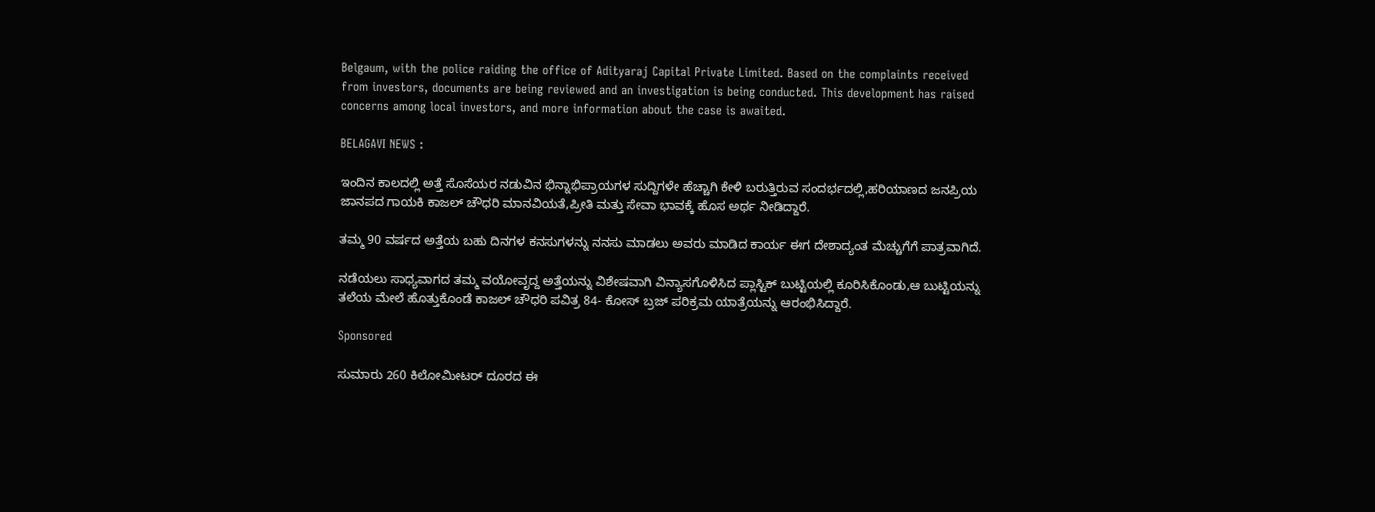Belgaum, with the police raiding the office of Adityaraj Capital Private Limited. Based on the complaints received from investors, documents are being reviewed and an investigation is being conducted. This development has raised concerns among local investors, and more information about the case is awaited.

BELAGAVI NEWS :

ಇಂದಿನ ಕಾಲದಲ್ಲಿ ಅತ್ತೆ ಸೊಸೆಯರ ನಡುವಿನ ಭಿನ್ನಾಭಿಪ್ರಾಯಗಳ ಸುದ್ದಿಗಳೇ ಹೆಚ್ಚಾಗಿ ಕೇಳಿ ಬರುತ್ತಿರುವ ಸಂದರ್ಭದಲ್ಲಿ,ಹರಿಯಾಣದ ಜನಪ್ರಿಯ ಜಾನಪದ ಗಾಯಕಿ ಕಾಜಲ್ ಚೌಧರಿ ಮಾನವಿಯತೆ,ಪ್ರೀತಿ ಮತ್ತು ಸೇವಾ ಭಾವಕ್ಕೆ ಹೊಸ ಅರ್ಥ ನೀಡಿದ್ದಾರೆ.

ತಮ್ಮ 90 ವರ್ಷದ ಅತ್ತೆಯ ಬಹು ದಿನಗಳ ಕನಸುಗಳನ್ನು ನನಸು ಮಾಡಲು ಅವರು ಮಾಡಿದ ಕಾರ್ಯ ಈಗ ದೇಶಾದ್ಯಂತ ಮೆಚ್ಚುಗೆಗೆ ಪಾತ್ರವಾಗಿದೆ.

ನಡೆಯಲು ಸಾಧ್ಯವಾಗದ ತಮ್ಮ ವಯೋವೃದ್ದ ಅತ್ತೆಯನ್ನು ವಿಶೇಷವಾಗಿ ವಿನ್ಯಾಸಗೊಳಿಸಿದ ಪ್ಲಾಸ್ಟಿಕ್ ಬುಟ್ಟಿಯಲ್ಲಿ ಕೂರಿಸಿಕೊಂಡು,ಆ ಬುಟ್ಟಿಯನ್ನು ತಲೆಯ ಮೇಲೆ ಹೊತ್ತುಕೊಂಡೆ ಕಾಜಲ್ ಚೌಧರಿ ಪವಿತ್ರ 84- ಕೋಸ್ ಬ್ರಜ್ ಪರಿಕ್ರಮ ಯಾತ್ರೆಯನ್ನು ಆರಂಭಿಸಿದ್ದಾರೆ.

Sponsored

ಸುಮಾರು 260 ಕಿಲೋಮೀಟರ್ ದೂರದ ಈ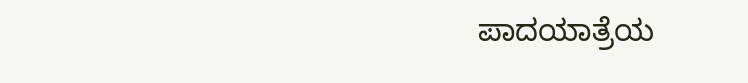ಪಾದಯಾತ್ರೆಯ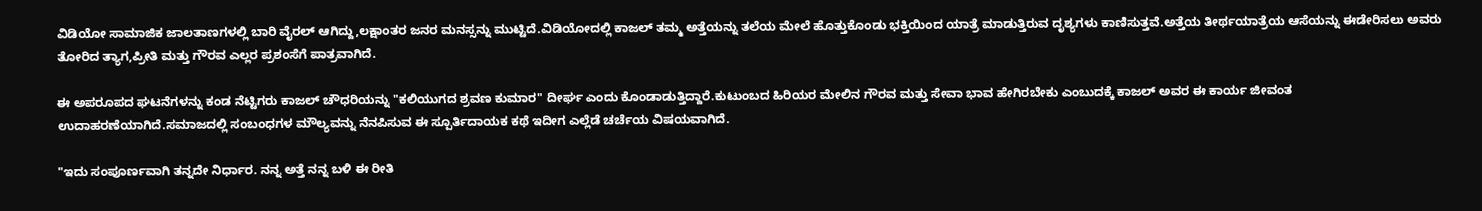ವಿಡಿಯೋ ಸಾಮಾಜಿಕ ಜಾಲತಾಣಗಳಲ್ಲಿ ಬಾರಿ ವೈರಲ್ ಆಗಿದ್ದು,ಲಕ್ಷಾಂತರ ಜನರ ಮನಸ್ಸನ್ನು ಮುಟ್ಟಿದೆ.ವಿಡಿಯೋದಲ್ಲಿ ಕಾಜಲ್ ತಮ್ಮ ಅತ್ತೆಯನ್ನು ತಲೆಯ ಮೇಲೆ ಹೊತ್ತುಕೊಂಡು ಭಕ್ತಿಯಿಂದ ಯಾತ್ರೆ ಮಾಡುತ್ತಿರುವ ದೃಶ್ಯಗಳು ಕಾಣಿಸುತ್ತವೆ.ಅತ್ತೆಯ ತೀರ್ಥಯಾತ್ರೆಯ ಆಸೆಯನ್ನು ಈಡೇರಿಸಲು ಅವರು ತೋರಿದ ತ್ಯಾಗ,ಪ್ರೀತಿ ಮತ್ತು ಗೌರವ ಎಲ್ಲರ ಪ್ರಶಂಸೆಗೆ ಪಾತ್ರವಾಗಿದೆ.

ಈ ಅಪರೂಪದ ಘಟನೆಗಳನ್ನು ಕಂಡ ನೆಟ್ಟಿಗರು ಕಾಜಲ್ ಚೌಧರಿಯನ್ನು "ಕಲಿಯುಗದ ಶ್ರವಣ ಕುಮಾರ" ದೀರ್ಘ ಎಂದು ಕೊಂಡಾಡುತ್ತಿದ್ದಾರೆ.ಕುಟುಂಬದ ಹಿರಿಯರ ಮೇಲಿನ ಗೌರವ ಮತ್ತು ಸೇವಾ ಭಾವ ಹೇಗಿರಬೇಕು ಎಂಬುದಕ್ಕೆ ಕಾಜಲ್ ಅವರ ಈ ಕಾರ್ಯ ಜೀವಂತ ಉದಾಹರಣೆಯಾಗಿದೆ.ಸಮಾಜದಲ್ಲಿ ಸಂಬಂಧಗಳ ಮೌಲ್ಯವನ್ನು ನೆನಪಿಸುವ ಈ ಸ್ಪೂರ್ತಿದಾಯಕ ಕಥೆ ಇದೀಗ ಎಲ್ಲೆಡೆ ಚರ್ಚೆಯ ವಿಷಯವಾಗಿದೆ.

"ಇದು ಸಂಪೂರ್ಣವಾಗಿ ತನ್ನದೇ ನಿರ್ಧಾರ. ನನ್ನ ಅತ್ತೆ ನನ್ನ ಬಳಿ ಈ ರೀತಿ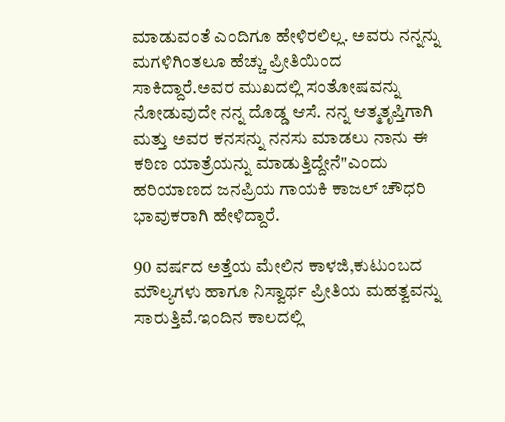ಮಾಡುವಂತೆ ಎಂದಿಗೂ ಹೇಳಿರಲಿಲ್ಲ. ಅವರು ನನ್ನನ್ನು ಮಗಳಿಗಿಂತಲೂ ಹೆಚ್ಚು ಪ್ರೀತಿಯಿಂದ ಸಾಕಿದ್ದಾರೆ.ಅವರ ಮುಖದಲ್ಲಿ ಸಂತೋಷವನ್ನು ನೋಡುವುದೇ ನನ್ನ ದೊಡ್ಡ ಆಸೆ. ನನ್ನ ಆತ್ಮತೃಪ್ತಿಗಾಗಿ ಮತ್ತು ಅವರ ಕನಸನ್ನು ನನಸು ಮಾಡಲು ನಾನು ಈ ಕಠಿಣ ಯಾತ್ರೆಯನ್ನು ಮಾಡುತ್ತಿದ್ದೇನೆ"ಎಂದು ಹರಿಯಾಣದ ಜನಪ್ರಿಯ ಗಾಯಕಿ ಕಾಜಲ್ ಚೌಧರಿ ಭಾವುಕರಾಗಿ ಹೇಳಿದ್ದಾರೆ.

90 ವರ್ಷದ ಅತ್ತೆಯ ಮೇಲಿನ ಕಾಳಜಿ,ಕುಟುಂಬದ ಮೌಲ್ಯಗಳು ಹಾಗೂ ನಿಸ್ವಾರ್ಥ ಪ್ರೀತಿಯ ಮಹತ್ವವನ್ನು ಸಾರುತ್ತಿವೆ.ಇಂದಿನ ಕಾಲದಲ್ಲಿ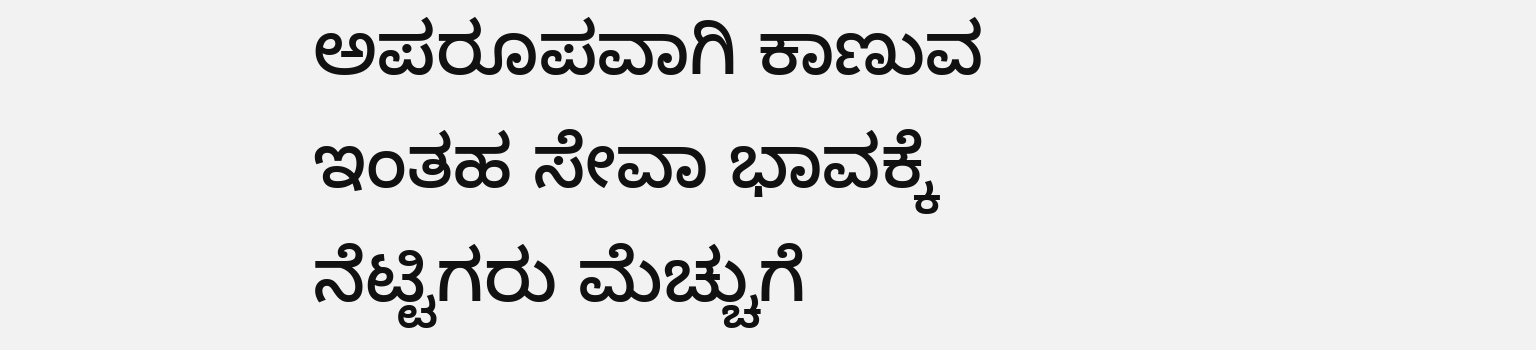ಅಪರೂಪವಾಗಿ ಕಾಣುವ ಇಂತಹ ಸೇವಾ ಭಾವಕ್ಕೆ ನೆಟ್ಟಿಗರು ಮೆಚ್ಚುಗೆ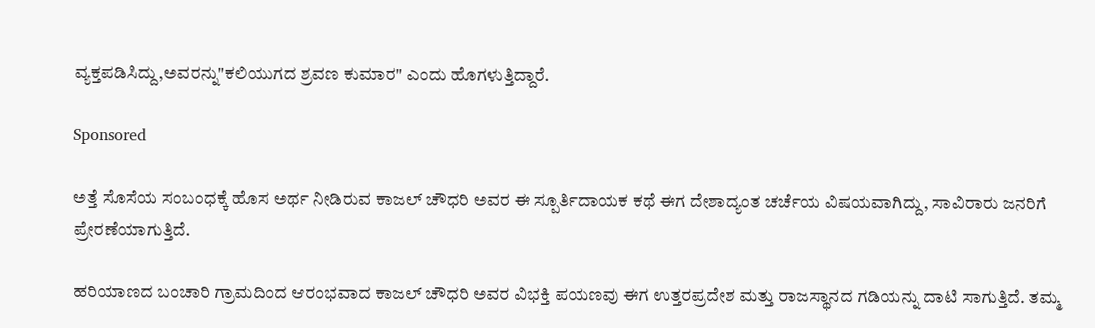ವ್ಯಕ್ತಪಡಿಸಿದ್ದು,ಅವರನ್ನು"ಕಲಿಯುಗದ ಶ್ರವಣ ಕುಮಾರ" ಎಂದು ಹೊಗಳುತ್ತಿದ್ದಾರೆ.

Sponsored

ಅತ್ತೆ ಸೊಸೆಯ ಸಂಬಂಧಕ್ಕೆ ಹೊಸ ಅರ್ಥ ನೀಡಿರುವ ಕಾಜಲ್ ಚೌಧರಿ ಅವರ ಈ ಸ್ಪೂರ್ತಿದಾಯಕ ಕಥೆ ಈಗ ದೇಶಾದ್ಯಂತ ಚರ್ಚೆಯ ವಿಷಯವಾಗಿದ್ದು, ಸಾವಿರಾರು ಜನರಿಗೆ ಪ್ರೇರಣೆಯಾಗುತ್ತಿದೆ.

ಹರಿಯಾಣದ ಬಂಚಾರಿ ಗ್ರಾಮದಿಂದ ಆರಂಭವಾದ ಕಾಜಲ್ ಚೌಧರಿ ಅವರ ವಿಭಕ್ತಿ ಪಯಣವು ಈಗ ಉತ್ತರಪ್ರದೇಶ ಮತ್ತು ರಾಜಸ್ಥಾನದ ಗಡಿಯನ್ನು ದಾಟಿ ಸಾಗುತ್ತಿದೆ. ತಮ್ಮ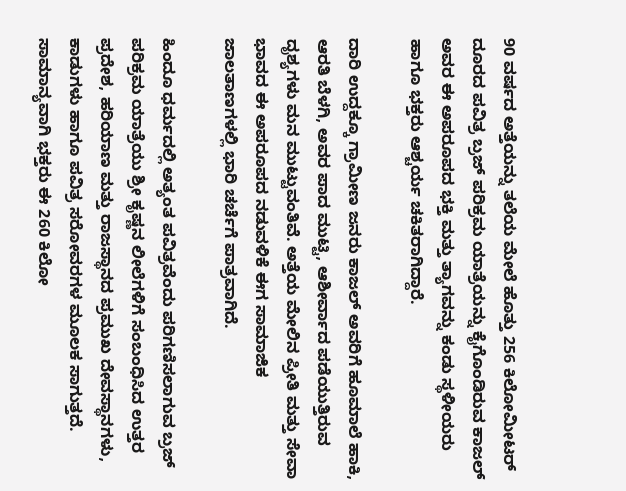90 ವರ್ಷದ ಅತ್ತೆಯನ್ನು ತಲೆಯ ಮೇಲೆ ಹೊತ್ತು 256 ಕಿಲೋಮೀಟರ್ ದೂರದ ಪವಿತ್ರ ಬ್ರಜ್ ಪರಿಕ್ರಮ ಯಾತ್ರೆಯನ್ನು ಕೈಗೊಂಡಿರುವ ಕಾಜಲ್ ಅವರ ಈ ಅಪರೂಪದ ಭಕ್ತಿ ಮತ್ತು ತ್ಯಾಗವನ್ನು ಕಂಡು ಸ್ಥಳೀಯರು ಹಾಗೂ ಭಕ್ತರು ಆಶ್ಚರ್ಯ ಚಕಿತರಾಗಿದ್ದಾರೆ.

ದಾರಿ ಉದ್ದಕ್ಕೂ ಗ್ರಾಮೀಣ ಜನರು ಕಾಜಲ್ ಅವರಿಗೆ ಹೂಮಾಲೆ ಹಾಕಿ, ಆರತಿ ಬೆಳಗಿ, ಅವರ ಪಾದ ಮುಟ್ಟಿ, ಆಶೀರ್ವಾದ ಪಡೆಯುತ್ತಿರುವ ದೃಶ್ಯಗಳು ಮನ ಮುಟ್ಟುವಂತಿವೆ. ಅತ್ತೆಯ ಮೇಲಿನ ಪ್ರೀತಿ ಮತ್ತು ಸೇವಾ ಭಾವದ ಈ ಅಪರೂಪದ ನಡುವಳಿಕೆ ಈಗ ಸಾಮಾಜಿಕ ಜಾಲತಾಣಗಳಲ್ಲಿ ಭಾರಿ ಚರ್ಚೆಗೆ ಪಾತ್ರವಾಗಿದೆ.

ಹಿಂದೂ ಧರ್ಮದಲ್ಲಿ ಅತ್ಯಂತ ಪವಿತ್ರವೆಂದು ಪರಿಗಣಿಸಲಾಗುವ ಬ್ರಜ್ ಪರಿಕ್ರಮ ಯಾತ್ರೆಯು ಶ್ರೀ ಕೃಷ್ಣನ ಲೀಲೆಗಳಿಗೆ ಸಂಬಂಧಿಸಿದ ಉತ್ತರ ಪ್ರದೇಶ, ಹರಿಯಾಣ ಮತ್ತು ರಾಜಸ್ಥಾನದ ಪ್ರಮುಖ ದೇವಸ್ಥಾನಗಳು, ಕಾಡುಗಳು ಹಾಗೂ ಪವಿತ್ರ ಸರೋವರಗಳ ಮೂಲಕ ಸಾಗುತ್ತದೆ. ಸಾಮಾನ್ಯವಾಗಿ ಭಕ್ತರು ಈ 260 ಕಿಲೋ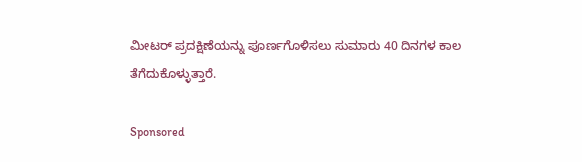ಮೀಟರ್ ಪ್ರದಕ್ಷಿಣೆಯನ್ನು ಪೂರ್ಣಗೊಳಿಸಲು ಸುಮಾರು 40 ದಿನಗಳ ಕಾಲ ತೆಗೆದುಕೊಳ್ಳುತ್ತಾರೆ.

Sponsored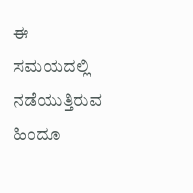ಈ ಸಮಯದಲ್ಲಿ ನಡೆಯುತ್ತಿರುವ ಹಿಂದೂ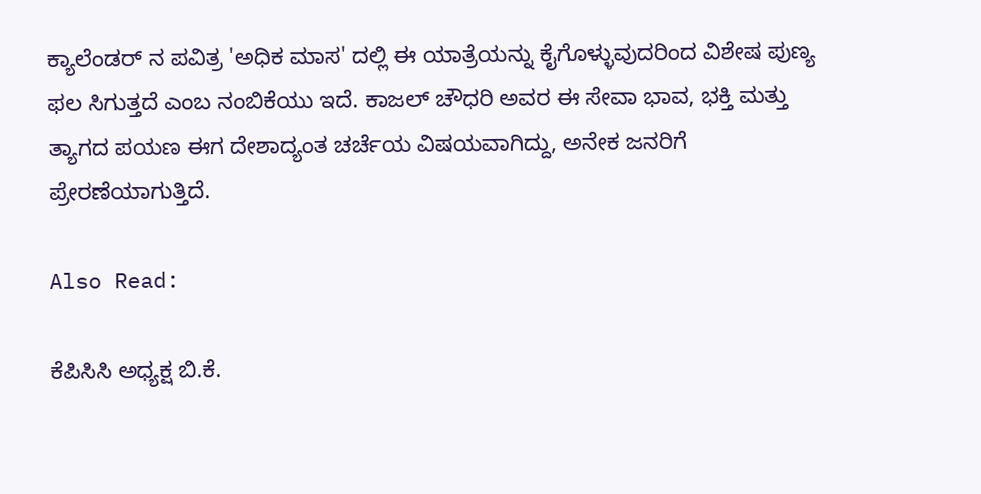ಕ್ಯಾಲೆಂಡರ್ ನ ಪವಿತ್ರ 'ಅಧಿಕ ಮಾಸ' ದಲ್ಲಿ ಈ ಯಾತ್ರೆಯನ್ನು ಕೈಗೊಳ್ಳುವುದರಿಂದ ವಿಶೇಷ ಪುಣ್ಯ ಫಲ ಸಿಗುತ್ತದೆ ಎಂಬ ನಂಬಿಕೆಯು ಇದೆ. ಕಾಜಲ್ ಚೌಧರಿ ಅವರ ಈ ಸೇವಾ ಭಾವ, ಭಕ್ತಿ ಮತ್ತು ತ್ಯಾಗದ ಪಯಣ ಈಗ ದೇಶಾದ್ಯಂತ ಚರ್ಚೆಯ ವಿಷಯವಾಗಿದ್ದು, ಅನೇಕ ಜನರಿಗೆ ಪ್ರೇರಣೆಯಾಗುತ್ತಿದೆ.

Also Read:

ಕೆಪಿಸಿಸಿ ಅಧ್ಯಕ್ಷ ಬಿ.ಕೆ.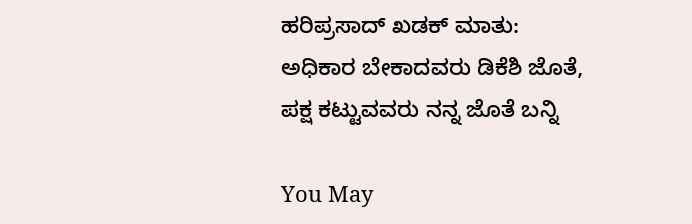ಹರಿಪ್ರಸಾದ್ ಖಡಕ್ ಮಾತು: ಅಧಿಕಾರ ಬೇಕಾದವರು ಡಿಕೆಶಿ ಜೊತೆ, ಪಕ್ಷ ಕಟ್ಟುವವರು ನನ್ನ ಜೊತೆ ಬನ್ನಿ

You May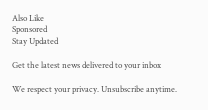Also Like
Sponsored
Stay Updated

Get the latest news delivered to your inbox

We respect your privacy. Unsubscribe anytime.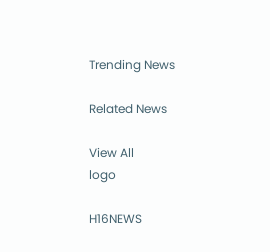Trending News

Related News

View All
logo

H16NEWS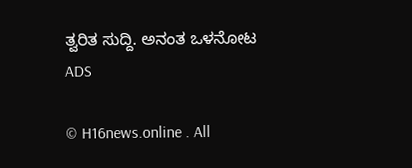ತ್ವರಿತ ಸುದ್ದಿ. ಅನಂತ ಒಳನೋಟ
ADS

© H16news.online . All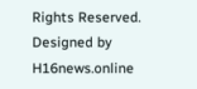Rights Reserved. Designed by H16news.online